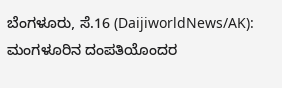ಬೆಂಗಳೂರು, ಸೆ.16 (DaijiworldNews/AK): ಮಂಗಳೂರಿನ ದಂಪತಿಯೊಂದರ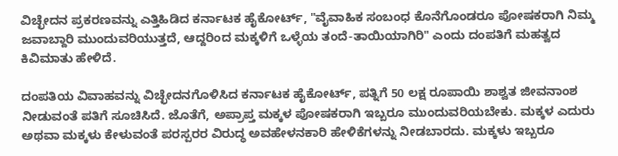ವಿಚ್ಛೇದನ ಪ್ರಕರಣವನ್ನು ಎತ್ತಿಹಿಡಿದ ಕರ್ನಾಟಕ ಹೈಕೋರ್ಟ್, "ವೈವಾಹಿಕ ಸಂಬಂಧ ಕೊನೆಗೊಂಡರೂ ಪೋಷಕರಾಗಿ ನಿಮ್ಮ ಜವಾಬ್ದಾರಿ ಮುಂದುವರಿಯುತ್ತದೆ, ಆದ್ದರಿಂದ ಮಕ್ಕಳಿಗೆ ಒಳ್ಳೆಯ ತಂದೆ-ತಾಯಿಯಾಗಿರಿ" ಎಂದು ದಂಪತಿಗೆ ಮಹತ್ವದ ಕಿವಿಮಾತು ಹೇಳಿದೆ.

ದಂಪತಿಯ ವಿವಾಹವನ್ನು ವಿಚ್ಛೇದನಗೊಳಿಸಿದ ಕರ್ನಾಟಕ ಹೈಕೋರ್ಟ್, ಪತ್ನಿಗೆ 50 ಲಕ್ಷ ರೂಪಾಯಿ ಶಾಶ್ವತ ಜೀವನಾಂಶ ನೀಡುವಂತೆ ಪತಿಗೆ ಸೂಚಿಸಿದೆ. ಜೊತೆಗೆ, ಅಪ್ರಾಪ್ತ ಮಕ್ಕಳ ಪೋಷಕರಾಗಿ ಇಬ್ಬರೂ ಮುಂದುವರಿಯಬೇಕು. ಮಕ್ಕಳ ಎದುರು ಅಥವಾ ಮಕ್ಕಳು ಕೇಳುವಂತೆ ಪರಸ್ಪರರ ವಿರುದ್ಧ ಅವಹೇಳನಕಾರಿ ಹೇಳಿಕೆಗಳನ್ನು ನೀಡಬಾರದು. ಮಕ್ಕಳು ಇಬ್ಬರೂ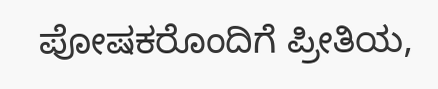ಪೋಷಕರೊಂದಿಗೆ ಪ್ರೀತಿಯ,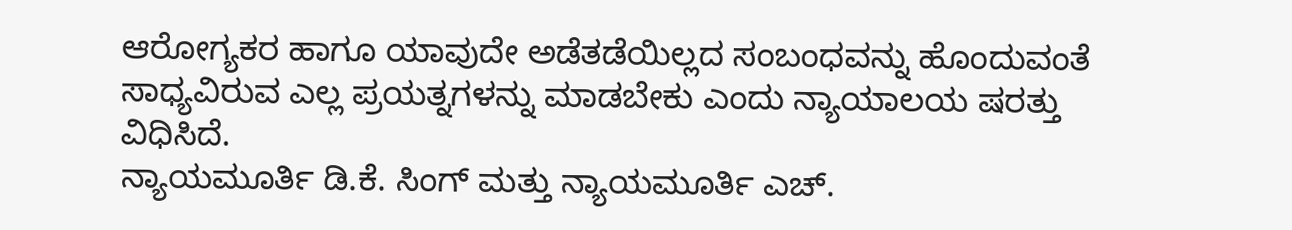ಆರೋಗ್ಯಕರ ಹಾಗೂ ಯಾವುದೇ ಅಡೆತಡೆಯಿಲ್ಲದ ಸಂಬಂಧವನ್ನು ಹೊಂದುವಂತೆ ಸಾಧ್ಯವಿರುವ ಎಲ್ಲ ಪ್ರಯತ್ನಗಳನ್ನು ಮಾಡಬೇಕು ಎಂದು ನ್ಯಾಯಾಲಯ ಷರತ್ತು ವಿಧಿಸಿದೆ.
ನ್ಯಾಯಮೂರ್ತಿ ಡಿ.ಕೆ. ಸಿಂಗ್ ಮತ್ತು ನ್ಯಾಯಮೂರ್ತಿ ಎಚ್.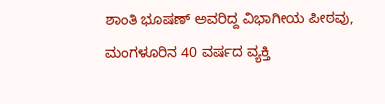ಶಾಂತಿ ಭೂಷಣ್ ಅವರಿದ್ದ ವಿಭಾಗೀಯ ಪೀಠವು, ಮಂಗಳೂರಿನ 40 ವರ್ಷದ ವ್ಯಕ್ತಿ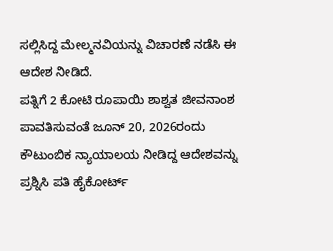ಸಲ್ಲಿಸಿದ್ದ ಮೇಲ್ಮನವಿಯನ್ನು ವಿಚಾರಣೆ ನಡೆಸಿ ಈ ಆದೇಶ ನೀಡಿದೆ.
ಪತ್ನಿಗೆ 2 ಕೋಟಿ ರೂಪಾಯಿ ಶಾಶ್ವತ ಜೀವನಾಂಶ ಪಾವತಿಸುವಂತೆ ಜೂನ್ 20, 2026ರಂದು ಕೌಟುಂಬಿಕ ನ್ಯಾಯಾಲಯ ನೀಡಿದ್ದ ಆದೇಶವನ್ನು ಪ್ರಶ್ನಿಸಿ ಪತಿ ಹೈಕೋರ್ಟ್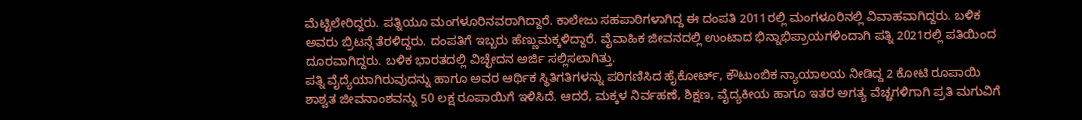ಮೆಟ್ಟಿಲೇರಿದ್ದರು. ಪತ್ನಿಯೂ ಮಂಗಳೂರಿನವರಾಗಿದ್ದಾರೆ. ಕಾಲೇಜು ಸಹಪಾಠಿಗಳಾಗಿದ್ದ ಈ ದಂಪತಿ 2011ರಲ್ಲಿ ಮಂಗಳೂರಿನಲ್ಲಿ ವಿವಾಹವಾಗಿದ್ದರು. ಬಳಿಕ ಅವರು ಬ್ರಿಟನ್ಗೆ ತೆರಳಿದ್ದರು. ದಂಪತಿಗೆ ಇಬ್ಬರು ಹೆಣ್ಣುಮಕ್ಕಳಿದ್ದಾರೆ. ವೈವಾಹಿಕ ಜೀವನದಲ್ಲಿ ಉಂಟಾದ ಭಿನ್ನಾಭಿಪ್ರಾಯಗಳಿಂದಾಗಿ ಪತ್ನಿ 2021ರಲ್ಲಿ ಪತಿಯಿಂದ ದೂರವಾಗಿದ್ದರು. ಬಳಿಕ ಭಾರತದಲ್ಲಿ ವಿಚ್ಛೇದನ ಅರ್ಜಿ ಸಲ್ಲಿಸಲಾಗಿತ್ತು.
ಪತ್ನಿ ವೈದ್ಯೆಯಾಗಿರುವುದನ್ನು ಹಾಗೂ ಅವರ ಆರ್ಥಿಕ ಸ್ಥಿತಿಗತಿಗಳನ್ನು ಪರಿಗಣಿಸಿದ ಹೈಕೋರ್ಟ್, ಕೌಟುಂಬಿಕ ನ್ಯಾಯಾಲಯ ನೀಡಿದ್ದ 2 ಕೋಟಿ ರೂಪಾಯಿ ಶಾಶ್ವತ ಜೀವನಾಂಶವನ್ನು 50 ಲಕ್ಷ ರೂಪಾಯಿಗೆ ಇಳಿಸಿದೆ. ಆದರೆ, ಮಕ್ಕಳ ನಿರ್ವಹಣೆ, ಶಿಕ್ಷಣ, ವೈದ್ಯಕೀಯ ಹಾಗೂ ಇತರ ಅಗತ್ಯ ವೆಚ್ಚಗಳಿಗಾಗಿ ಪ್ರತಿ ಮಗುವಿಗೆ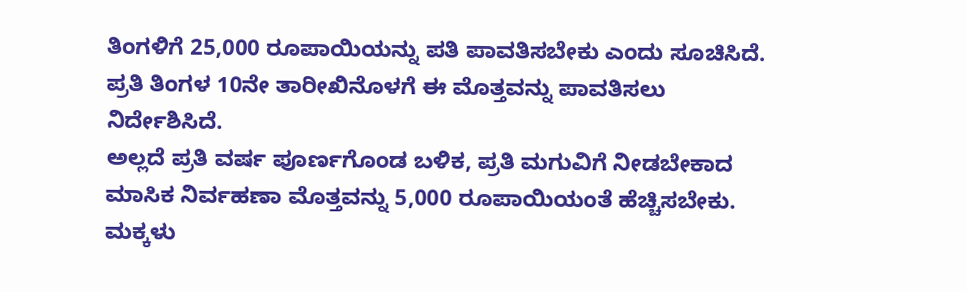ತಿಂಗಳಿಗೆ 25,000 ರೂಪಾಯಿಯನ್ನು ಪತಿ ಪಾವತಿಸಬೇಕು ಎಂದು ಸೂಚಿಸಿದೆ. ಪ್ರತಿ ತಿಂಗಳ 10ನೇ ತಾರೀಖಿನೊಳಗೆ ಈ ಮೊತ್ತವನ್ನು ಪಾವತಿಸಲು ನಿರ್ದೇಶಿಸಿದೆ.
ಅಲ್ಲದೆ ಪ್ರತಿ ವರ್ಷ ಪೂರ್ಣಗೊಂಡ ಬಳಿಕ, ಪ್ರತಿ ಮಗುವಿಗೆ ನೀಡಬೇಕಾದ ಮಾಸಿಕ ನಿರ್ವಹಣಾ ಮೊತ್ತವನ್ನು 5,000 ರೂಪಾಯಿಯಂತೆ ಹೆಚ್ಚಿಸಬೇಕು. ಮಕ್ಕಳು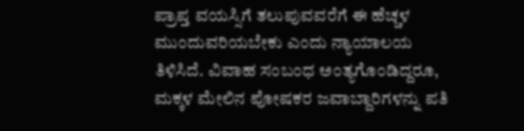ಪ್ರಾಪ್ತ ವಯಸ್ಸಿಗೆ ತಲುಪುವವರೆಗೆ ಈ ಹೆಚ್ಚಳ ಮುಂದುವರಿಯಬೇಕು ಎಂದು ನ್ಯಾಯಾಲಯ ತಿಳಿಸಿದೆ. ವಿವಾಹ ಸಂಬಂಧ ಅಂತ್ಯಗೊಂಡಿದ್ದರೂ, ಮಕ್ಕಳ ಮೇಲಿನ ಪೋಷಕರ ಜವಾಬ್ದಾರಿಗಳನ್ನು ಪತಿ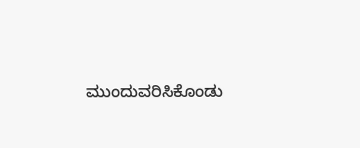ಮುಂದುವರಿಸಿಕೊಂಡು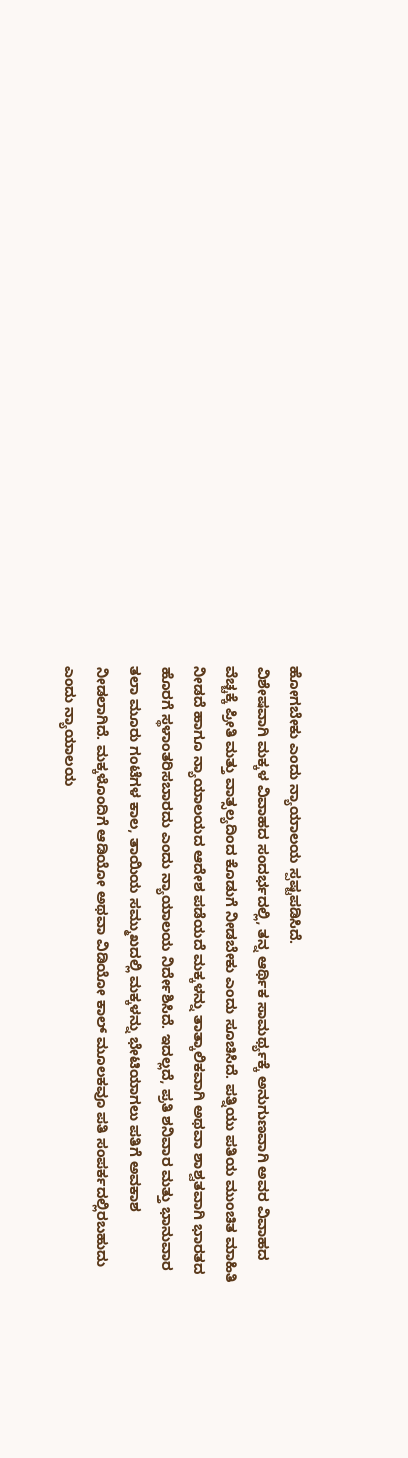ಹೋಗಬೇಕು ಎಂದು ನ್ಯಾಯಾಲಯ ಸ್ಪಷ್ಟಪಡಿಸಿದೆ.
ವಿಶೇಷವಾಗಿ ಮಕ್ಕಳ ವಿವಾಹದ ಸಂದರ್ಭದಲ್ಲಿ, ತನ್ನ ಆರ್ಥಿಕ ಸಾಮರ್ಥ್ಯಕ್ಕೆ ಅನುಗುಣವಾಗಿ ಅವರ ವಿವಾಹದ ವೆಚ್ಚಕ್ಕೆ ಪ್ರೀತಿ ಮತ್ತು ವಾತ್ಸಲ್ಯದಿಂದ ಕೊಡುಗೆ ನೀಡಬೇಕು ಎಂದು ಸೂಚಿಸಿದೆ. ಪತ್ನಿಯು ಪತಿಯ ಮುಂಚಿತ ಮಾಹಿತಿ ನೀಡದೆ ಹಾಗೂ ನ್ಯಾಯಾಲಯದ ಆದೇಶ ಪಡೆಯದೆ ಮಕ್ಕಳನ್ನು ತಾತ್ಕಾಲಿಕವಾಗಿ ಅಥವಾ ಶಾಶ್ವತವಾಗಿ ಭಾರತದ ಹೊರಗೆ ಸ್ಥಳಾಂತರಿಸಬಾರದು ಎಂದು ನ್ಯಾಯಾಲಯ ನಿರ್ದೇಶಿಸಿದೆ. ಇದಲ್ಲದೆ, ಪ್ರತಿ ಶನಿವಾರ ಮತ್ತು ಭಾನುವಾರ ತಲಾ ಮೂರು ಗಂಟೆಗಳ ಕಾಲ, ತಾಯಿಯ ಸಮ್ಮುಖದಲ್ಲಿ ಮಕ್ಕಳನ್ನು ಭೇಟಿಯಾಗಲು ಪತಿಗೆ ಅವಕಾಶ ನೀಡಲಾಗಿದೆ. ಮಕ್ಕಳೊಂದಿಗೆ ಆಡಿಯೋ ಅಥವಾ ವಿಡಿಯೋ ಕಾಲ್ ಮೂಲಕವೂ ಪತಿ ಸಂಪರ್ಕದಲ್ಲಿರಬಹುದು ಎಂದು ನ್ಯಾಯಾಲಯ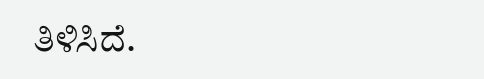ತಿಳಿಸಿದೆ.